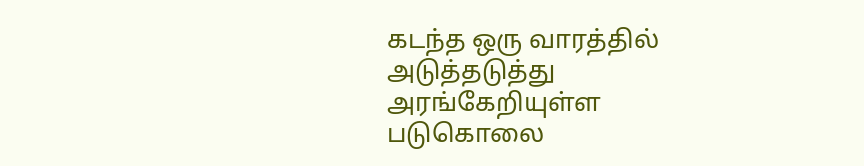கடந்த ஒரு வாரத்தில் அடுத்தடுத்து அரங்கேறியுள்ள படுகொலை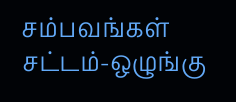சம்பவங்கள் சட்டம்-ஒழுங்கு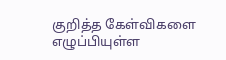குறித்த கேள்விகளை எழுப்பியுள்ள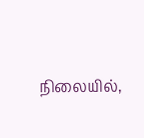நிலையில்,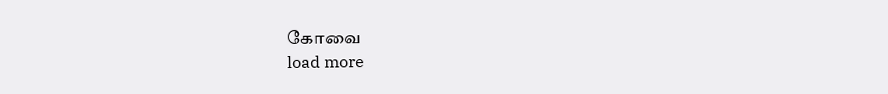கோவை
load more